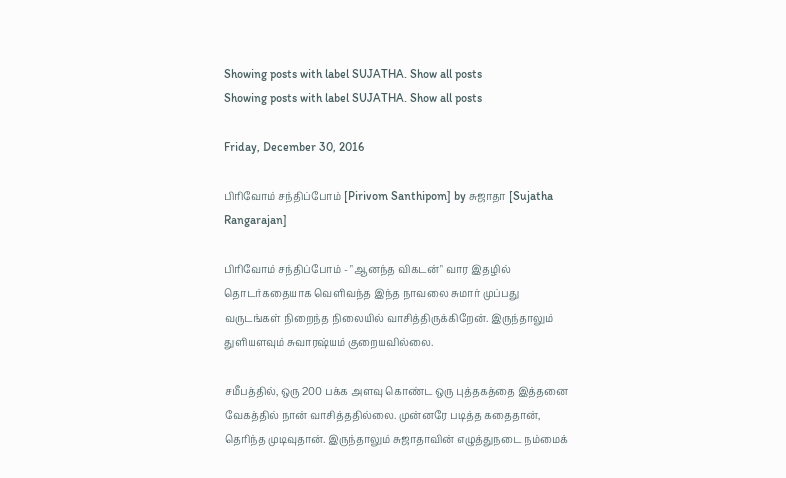Showing posts with label SUJATHA. Show all posts
Showing posts with label SUJATHA. Show all posts

Friday, December 30, 2016

பிரிவோம் சந்திப்போம் [Pirivom Santhipom] by சுஜாதா [Sujatha Rangarajan]

பிரிவோம் சந்திப்போம் - "ஆனந்த விகடன்" வார இதழில் தொடர்கதையாக வெளிவந்த இந்த நாவலை சுமார் முப்பது வருடங்கள் நிறைந்த நிலையில் வாசித்திருக்கிறேன். இருந்தாலும் துளியளவும் சுவாரஷ்யம் குறையவில்லை.

சமீபத்தில், ஒரு 200 பக்க அளவு கொண்ட ஒரு புத்தகத்தை இத்தனை வேகத்தில் நான் வாசித்ததில்லை. முன்னரே படித்த கதைதான், தெரிந்த முடிவுதான். இருந்தாலும் சுஜாதாவின் எழுத்துநடை நம்மைக்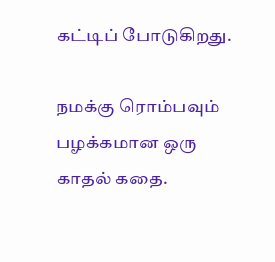கட்டிப் போடுகிறது.

நமக்கு ரொம்பவும் பழக்கமான ஒரு காதல் கதை.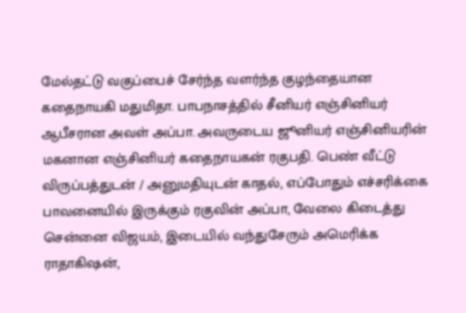மேல்தட்டு வகுப்பைச் சேர்ந்த வளர்ந்த குழந்தையான கதைநாயகி மதுமிதா. பாபநாசத்தில் சீனியர் எஞ்சினியர் ஆபீசரான அவள் அப்பா. அவருடைய ஜூனியர் எஞ்சினியரின் மகனான எஞ்சினியர் கதைநாயகன் ரகுபதி. பெண் வீட்டு விருப்பத்துடன் / அனுமதியுடன் காதல், எப்போதும் எச்சரிக்கை பாவனையில் இருக்கும் ரகுவின் அப்பா, வேலை கிடைத்து சென்னை விஜயம், இடையில் வந்துசேரும் அமெரிக்க ராதாகிஷன்,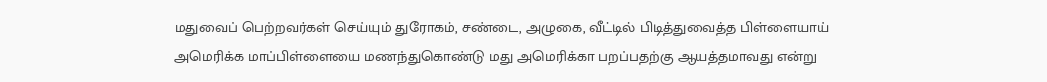மதுவைப் பெற்றவர்கள் செய்யும் துரோகம், சண்டை, அழுகை, வீட்டில் பிடித்துவைத்த பிள்ளையாய் அமெரிக்க மாப்பிள்ளையை மணந்துகொண்டு மது அமெரிக்கா பறப்பதற்கு ஆயத்தமாவது என்று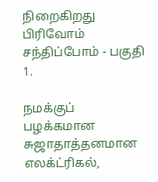நிறைகிறது பிரிவோம் சந்திப்போம் - பகுதி 1.

நமக்குப் பழக்கமான சுஜாதாத்தனமான எலக்ட்ரிகல்,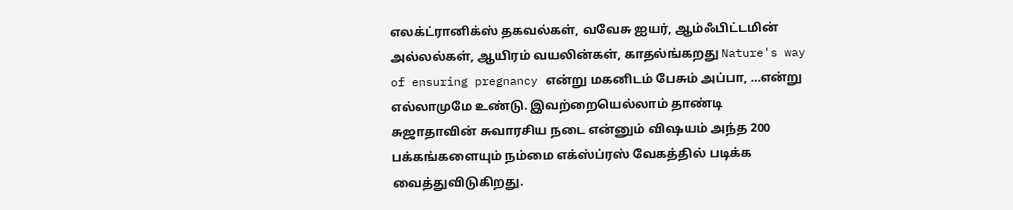எலக்ட்ரானிக்ஸ் தகவல்கள், வவேசு ஐயர், ஆம்ஃபிட்டமின் அல்லல்கள், ஆயிரம் வயலின்கள், காதல்ங்கறது Nature's way of ensuring pregnancy என்று மகனிடம் பேசும் அப்பா, …என்று எல்லாமுமே உண்டு. இவற்றையெல்லாம் தாண்டி சுஜாதாவின் சுவாரசிய நடை என்னும் விஷயம் அந்த 200 பக்கங்களையும் நம்மை எக்ஸ்ப்ரஸ் வேகத்தில் படிக்க வைத்துவிடுகிறது.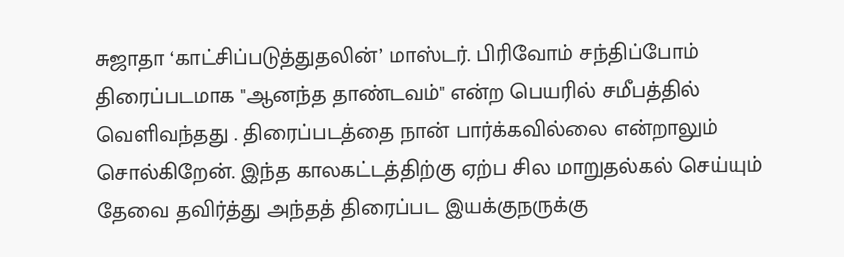சுஜாதா ‘காட்சிப்படுத்துதலின்’ மாஸ்டர். பிரிவோம் சந்திப்போம் திரைப்படமாக "ஆனந்த தாண்டவம்" என்ற பெயரில் சமீபத்தில் வெளிவந்தது . திரைப்படத்தை நான் பார்க்கவில்லை என்றாலும் சொல்கிறேன். இந்த காலகட்டத்திற்கு ஏற்ப சில மாறுதல்கல் செய்யும் தேவை தவிர்த்து அந்தத் திரைப்பட இயக்குநருக்கு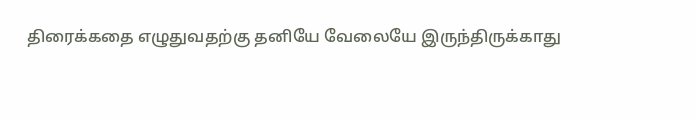திரைக்கதை எழுதுவதற்கு தனியே வேலையே இருந்திருக்காது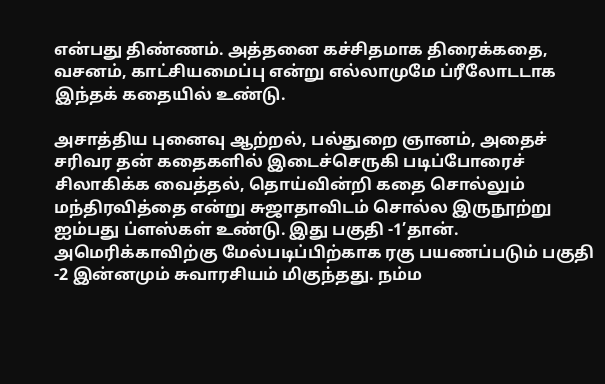என்பது திண்ணம். அத்தனை கச்சிதமாக திரைக்கதை, வசனம், காட்சியமைப்பு என்று எல்லாமுமே ப்ரீலோடடாக இந்தக் கதையில் உண்டு.

அசாத்திய புனைவு ஆற்றல், பல்துறை ஞானம், அதைச் சரிவர தன் கதைகளில் இடைச்செருகி படிப்போரைச் சிலாகிக்க வைத்தல், தொய்வின்றி கதை சொல்லும் மந்திரவித்தை என்று சுஜாதாவிடம் சொல்ல இருநூற்று ஐம்பது ப்ளஸ்கள் உண்டு. இது பகுதி -1’தான். அமெரிக்காவிற்கு மேல்படிப்பிற்காக ரகு பயணப்படும் பகுதி -2 இன்னமும் சுவாரசியம் மிகுந்தது. நம்ம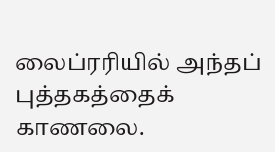லைப்ரரியில் அந்தப் புத்தகத்தைக் காணலை.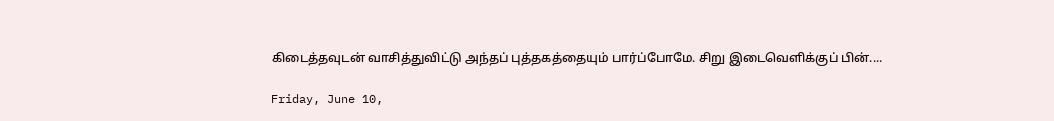கிடைத்தவுடன் வாசித்துவிட்டு அந்தப் புத்தகத்தையும் பார்ப்போமே. சிறு இடைவெளிக்குப் பின்....

Friday, June 10,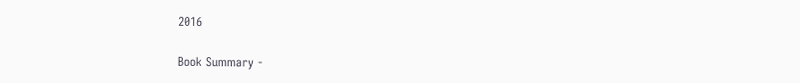2016

Book Summary -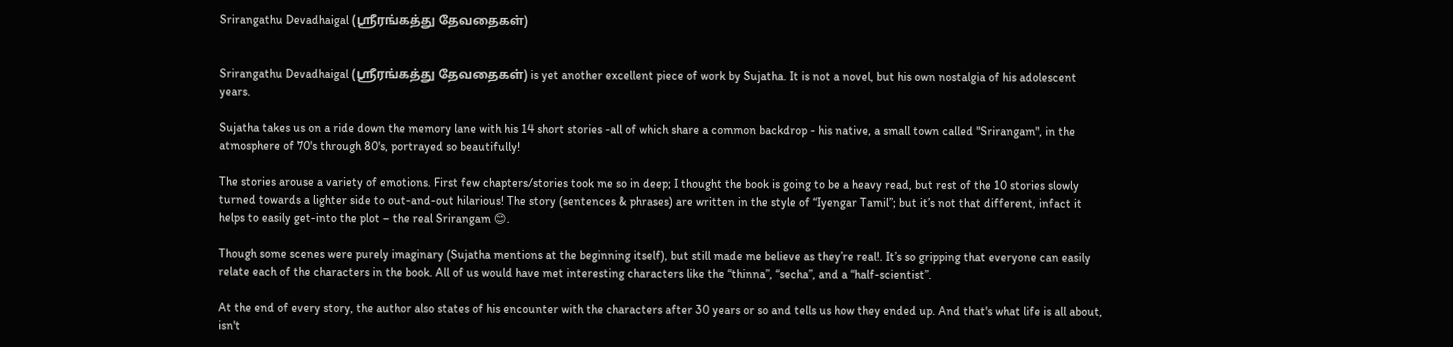Srirangathu Devadhaigal (ஸ்ரீரங்கத்து தேவதைகள்)


Srirangathu Devadhaigal (ஸ்ரீரங்கத்து தேவதைகள்) is yet another excellent piece of work by Sujatha. It is not a novel, but his own nostalgia of his adolescent years.

Sujatha takes us on a ride down the memory lane with his 14 short stories -all of which share a common backdrop - his native, a small town called "Srirangam", in the atmosphere of 70's through 80's, portrayed so beautifully!

The stories arouse a variety of emotions. First few chapters/stories took me so in deep; I thought the book is going to be a heavy read, but rest of the 10 stories slowly turned towards a lighter side to out-and-out hilarious! The story (sentences & phrases) are written in the style of “Iyengar Tamil”; but it’s not that different, infact it helps to easily get-into the plot – the real Srirangam 😊.

Though some scenes were purely imaginary (Sujatha mentions at the beginning itself), but still made me believe as they’re real!. It’s so gripping that everyone can easily relate each of the characters in the book. All of us would have met interesting characters like the “thinna”, “secha”, and a “half-scientist”.

At the end of every story, the author also states of his encounter with the characters after 30 years or so and tells us how they ended up. And that's what life is all about, isn't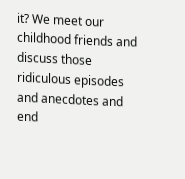it? We meet our childhood friends and discuss those ridiculous episodes and anecdotes and end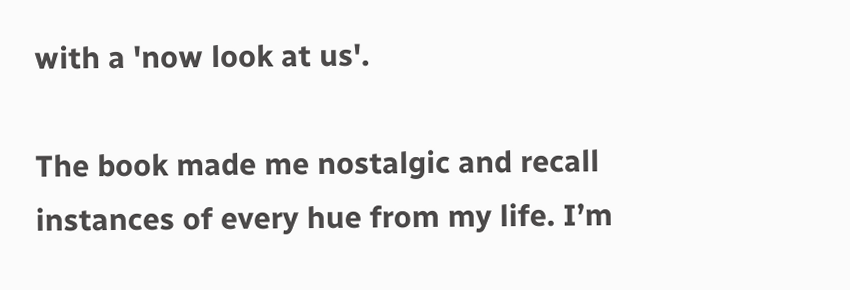with a 'now look at us'.

The book made me nostalgic and recall instances of every hue from my life. I’m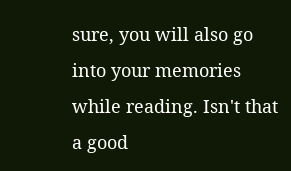sure, you will also go into your memories while reading. Isn't that a good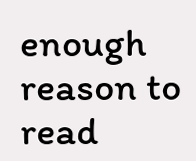enough reason to read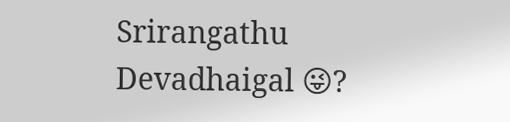Srirangathu Devadhaigal 😜?